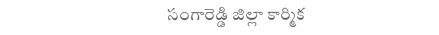సంగారెడ్డి జిల్లా కార్మిక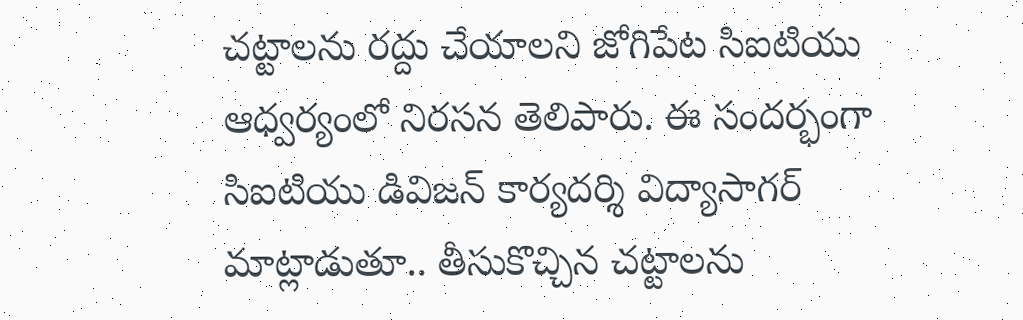చట్టాలను రద్దు చేయాలని జోగిపేట సిఐటియు ఆధ్వర్యంలో నిరసన తెలిపారు. ఈ సందర్భంగా సిఐటియు డివిజన్ కార్యదర్శి విద్యాసాగర్ మాట్లాడుతూ.. తీసుకొచ్చిన చట్టాలను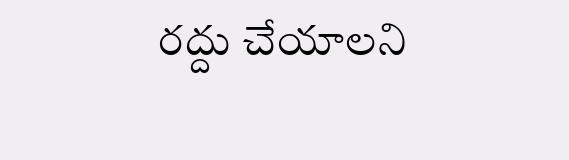రద్దు చేయాలని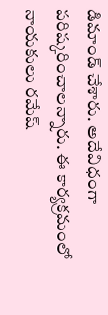డిమాండ్ చేశారు. అదేవిధంగా పరిష్కరించాలన్నారు. ఈ కార్యక్రమంలో నాయకులు రమేష్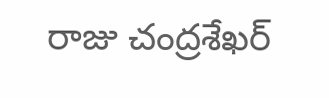రాజు చంద్రశేఖర్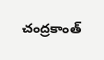చంద్రకాంత్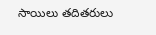సాయిలు తదితరులు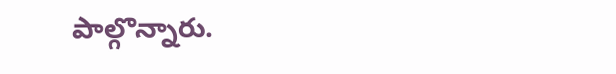పాల్గొన్నారు.